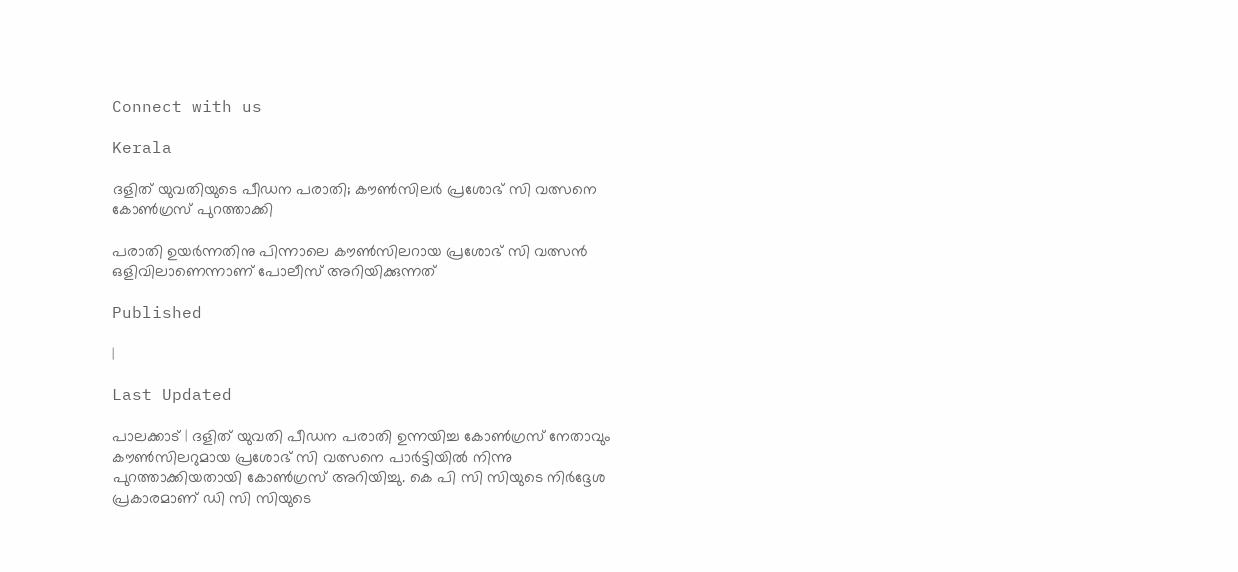Connect with us

Kerala

ദളിത് യുവതിയുടെ പീഡന പരാതി; കൗണ്‍സിലര്‍ പ്രശോഭ് സി വത്സനെ കോണ്‍ഗ്രസ് പുറത്താക്കി

പരാതി ഉയര്‍ന്നതിനു പിന്നാലെ കൗണ്‍സിലറായ പ്രശോഭ് സി വത്സന്‍ ഒളിവിലാണെന്നാണ് പോലീസ് അറിയിക്കുന്നത്

Published

|

Last Updated

പാലക്കാട് | ദളിത് യുവതി പീഡന പരാതി ഉന്നയിച്ച കോണ്‍ഗ്രസ് നേതാവും കൗണ്‍സിലറുമായ പ്രശോഭ് സി വത്സനെ പാര്‍ട്ടിയില്‍ നിന്നു പുറത്താക്കിയതായി കോണ്‍ഗ്രസ് അറിയിച്ചു. കെ പി സി സിയുടെ നിര്‍ദ്ദേശ പ്രകാരമാണ് ഡി സി സിയുടെ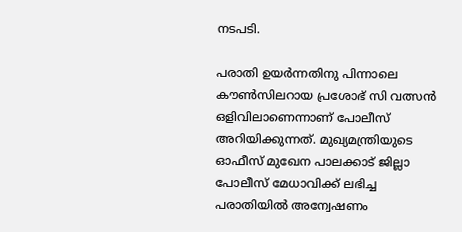നടപടി.

പരാതി ഉയര്‍ന്നതിനു പിന്നാലെ കൗണ്‍സിലറായ പ്രശോഭ് സി വത്സന്‍ ഒളിവിലാണെന്നാണ് പോലീസ് അറിയിക്കുന്നത്. മുഖ്യമന്ത്രിയുടെ ഓഫീസ് മുഖേന പാലക്കാട് ജില്ലാ പോലീസ് മേധാവിക്ക് ലഭിച്ച പരാതിയില്‍ അന്വേഷണം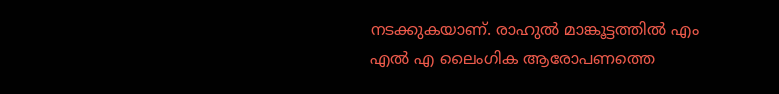നടക്കുകയാണ്. രാഹുല്‍ മാങ്കൂട്ടത്തില്‍ എം എല്‍ എ ലൈംഗിക ആരോപണത്തെ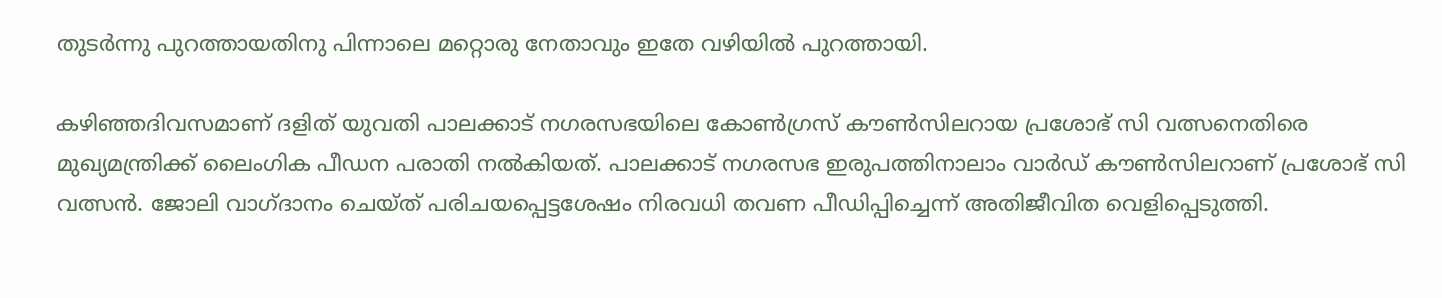തുടര്‍ന്നു പുറത്തായതിനു പിന്നാലെ മറ്റൊരു നേതാവും ഇതേ വഴിയില്‍ പുറത്തായി.

കഴിഞ്ഞദിവസമാണ് ദളിത് യുവതി പാലക്കാട് നഗരസഭയിലെ കോണ്‍ഗ്രസ് കൗണ്‍സിലറായ പ്രശോഭ് സി വത്സനെതിരെ മുഖ്യമന്ത്രിക്ക് ലൈംഗിക പീഡന പരാതി നല്‍കിയത്. പാലക്കാട് നഗരസഭ ഇരുപത്തിനാലാം വാര്‍ഡ് കൗണ്‍സിലറാണ് പ്രശോഭ് സി വത്സന്‍. ജോലി വാഗ്ദാനം ചെയ്ത് പരിചയപ്പെട്ടശേഷം നിരവധി തവണ പീഡിപ്പിച്ചെന്ന് അതിജീവിത വെളിപ്പെടുത്തി.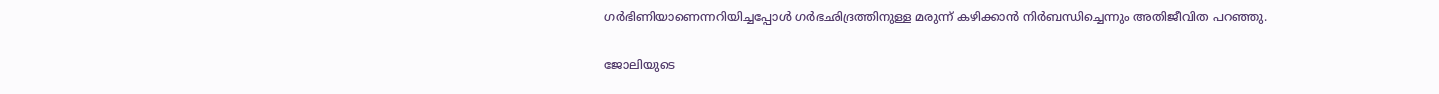ഗര്‍ഭിണിയാണെന്നറിയിച്ചപ്പോള്‍ ഗര്‍ഭഛിദ്രത്തിനുള്ള മരുന്ന് കഴിക്കാന്‍ നിര്‍ബന്ധിച്ചെന്നും അതിജീവിത പറഞ്ഞു.

ജോലിയുടെ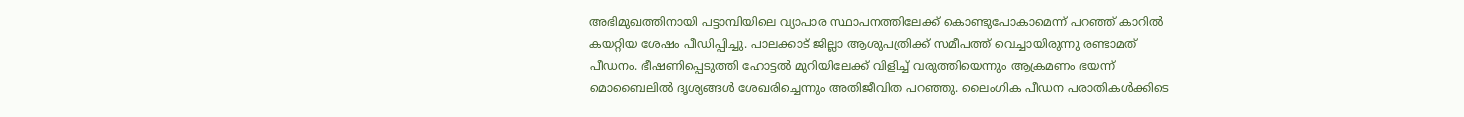അഭിമുഖത്തിനായി പട്ടാമ്പിയിലെ വ്യാപാര സ്ഥാപനത്തിലേക്ക് കൊണ്ടുപോകാമെന്ന് പറഞ്ഞ് കാറില്‍ കയറ്റിയ ശേഷം പീഡിപ്പിച്ചു. പാലക്കാട് ജില്ലാ ആശുപത്രിക്ക് സമീപത്ത് വെച്ചായിരുന്നു രണ്ടാമത് പീഡനം. ഭീഷണിപ്പെടുത്തി ഹോട്ടല്‍ മുറിയിലേക്ക് വിളിച്ച് വരുത്തിയെന്നും ആക്രമണം ഭയന്ന് മൊബൈലില്‍ ദൃശ്യങ്ങള്‍ ശേഖരിച്ചെന്നും അതിജീവിത പറഞ്ഞു. ലൈംഗിക പീഡന പരാതികള്‍ക്കിടെ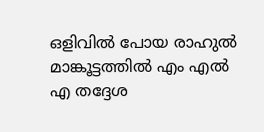ഒളിവില്‍ പോയ രാഹുല്‍ മാങ്കൂട്ടത്തില്‍ എം എല്‍ എ തദ്ദേശ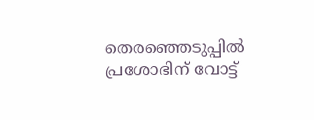തെരഞ്ഞെടുപ്പില്‍ പ്രശോഭിന് വോട്ട്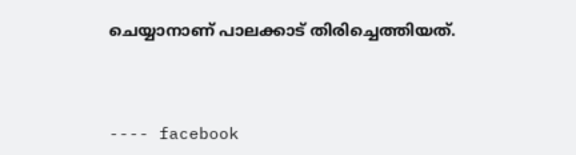ചെയ്യാനാണ് പാലക്കാട് തിരിച്ചെത്തിയത്.



---- facebook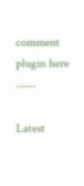comment plugin here -----

Latest